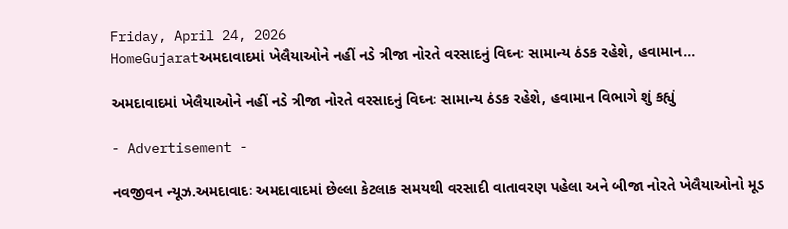Friday, April 24, 2026
HomeGujaratઅમદાવાદમાં ખેલૈયાઓને નહીં નડે ત્રીજા નોરતે વરસાદનું વિઘ્નઃ સામાન્ય ઠંડક રહેશે, હવામાન...

અમદાવાદમાં ખેલૈયાઓને નહીં નડે ત્રીજા નોરતે વરસાદનું વિઘ્નઃ સામાન્ય ઠંડક રહેશે, હવામાન વિભાગે શું કહ્યું

- Advertisement -

નવજીવન ન્યૂઝ.અમદાવાદઃ અમદાવાદમાં છેલ્લા કેટલાક સમયથી વરસાદી વાતાવરણ પહેલા અને બીજા નોરતે ખેલૈયાઓનો મૂડ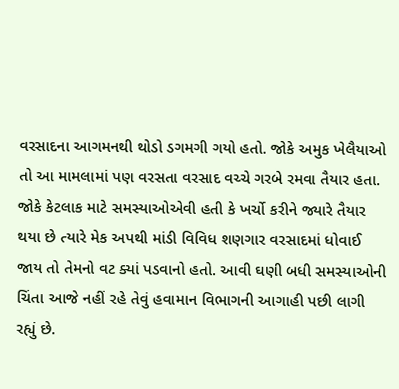વરસાદના આગમનથી થોડો ડગમગી ગયો હતો. જોકે અમુક ખેલૈયાઓ તો આ મામલામાં પણ વરસતા વરસાદ વચ્ચે ગરબે રમવા તૈયાર હતા. જોકે કેટલાક માટે સમસ્યાઓએવી હતી કે ખર્ચો કરીને જ્યારે તૈયાર થયા છે ત્યારે મેક અપથી માંડી વિવિધ શણગાર વરસાદમાં ધોવાઈ જાય તો તેમનો વટ ક્યાં પડવાનો હતો. આવી ઘણી બધી સમસ્યાઓની ચિંતા આજે નહીં રહે તેવું હવામાન વિભાગની આગાહી પછી લાગી રહ્યું છે.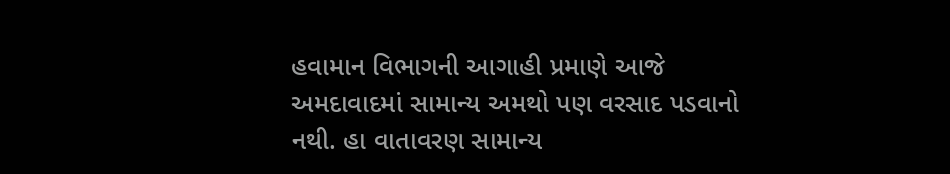હવામાન વિભાગની આગાહી પ્રમાણે આજે અમદાવાદમાં સામાન્ય અમથો પણ વરસાદ પડવાનો નથી. હા વાતાવરણ સામાન્ય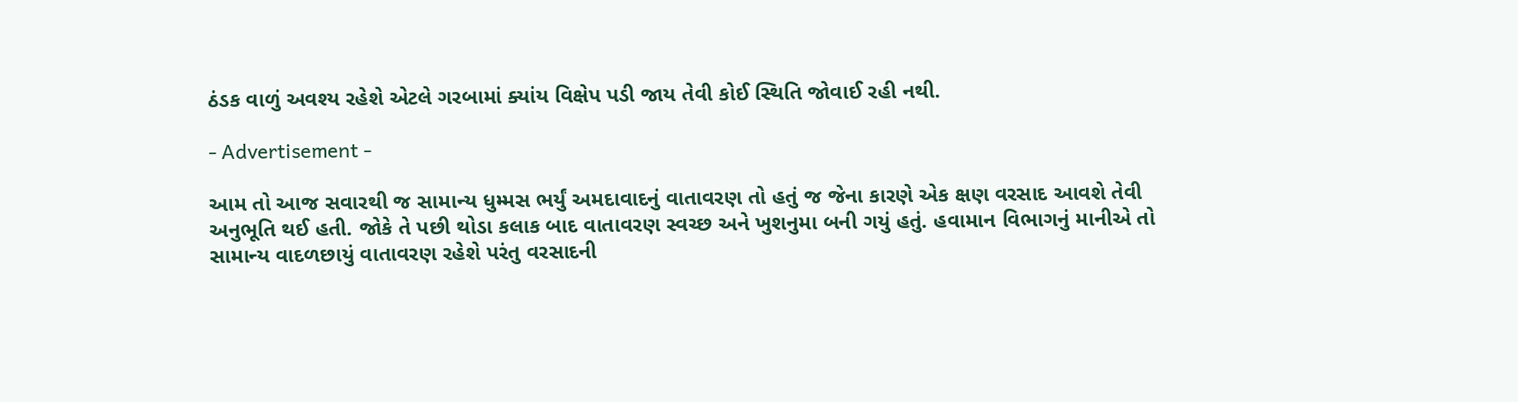ઠંડક વાળું અવશ્ય રહેશે એટલે ગરબામાં ક્યાંય વિક્ષેપ પડી જાય તેવી કોઈ સ્થિતિ જોવાઈ રહી નથી.

- Advertisement -

આમ તો આજ સવારથી જ સામાન્ય ધુમ્મસ ભર્યું અમદાવાદનું વાતાવરણ તો હતું જ જેના કારણે એક ક્ષણ વરસાદ આવશે તેવી અનુભૂતિ થઈ હતી. જોકે તે પછી થોડા કલાક બાદ વાતાવરણ સ્વચ્છ અને ખુશનુમા બની ગયું હતું. હવામાન વિભાગનું માનીએ તો સામાન્ય વાદળછાયું વાતાવરણ રહેશે પરંતુ વરસાદની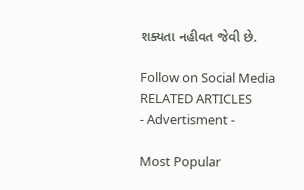શક્યતા નહીવત જેવી છે.

Follow on Social Media
RELATED ARTICLES
- Advertisment -

Most Popular